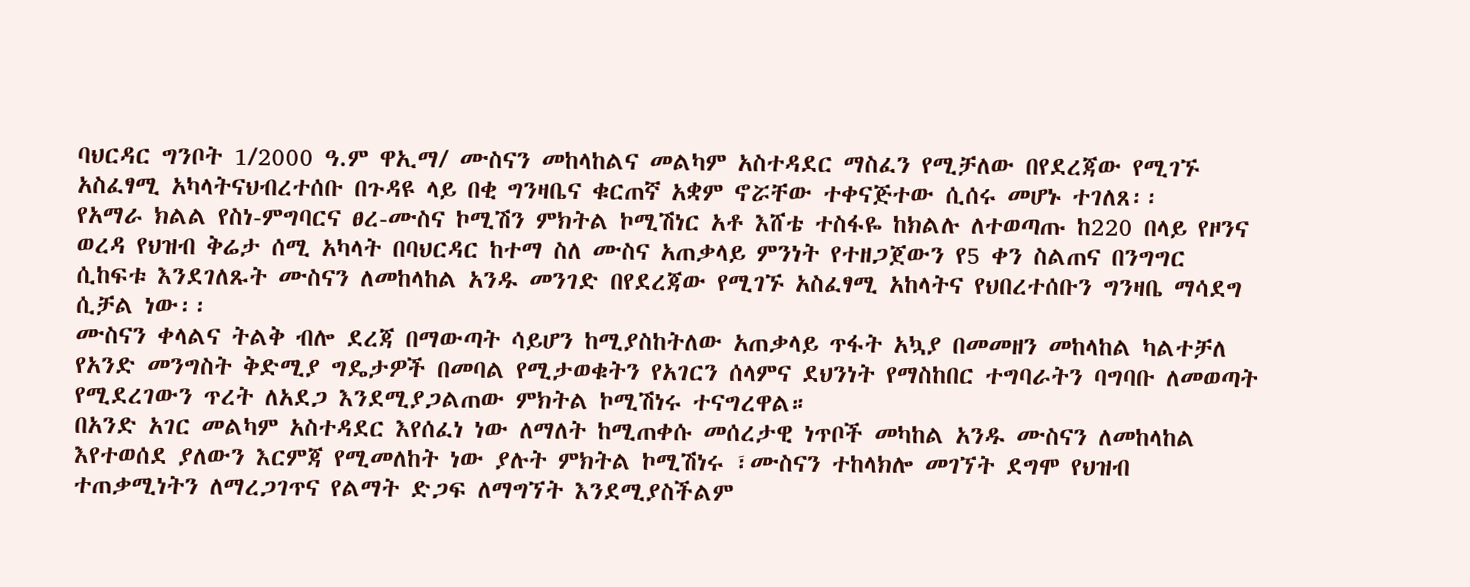ባህርዳር ግንቦት 1/2000 ዓ.ም ዋኢማ/ ሙስናን መከላከልና መልካም አስተዳደር ማስፈን የሚቻለው በየደረጃው የሚገኙ አስፈፃሚ አካላትናህብረተሰቡ በጉዳዩ ላይ በቂ ግንዛቤና ቁርጠኛ አቋም ኖሯቸው ተቀናጅተው ሲሰሩ መሆኑ ተገለጸ፡፡
የአማራ ክልል የስነ-ምግባርና ፀረ-ሙስና ኮሚሽን ምክትል ኮሚሽነር አቶ እሸቴ ተስፋዬ ከክልሉ ለተወጣጡ ከ220 በላይ የዞንና ወረዳ የህዝብ ቅሬታ ሰሚ አካላት በባህርዳር ከተማ ስለ ሙስና አጠቃላይ ምንነት የተዘጋጀውን የ5 ቀን ስልጠና በንግግር ሲከፍቱ እንደገለጹት ሙስናን ለመከላከል አንዱ መንገድ በየደረጃው የሚገኙ አስፈፃሚ አከላትና የህበረተሰቡን ግንዛቤ ማሳደግ ሲቻል ነው፡፡
ሙስናን ቀላልና ትልቅ ብሎ ደረጃ በማውጣት ሳይሆን ከሚያስከትለው አጠቃላይ ጥፋት አኳያ በመመዘን መከላከል ካልተቻለ የአንድ መንግስት ቅድሚያ ግዴታዎች በመባል የሚታወቁትን የአገርን ሰላምና ደህንነት የማስከበር ተግባራትን ባግባቡ ለመወጣት የሚደረገውን ጥረት ለአደጋ እንደሚያጋልጠው ምክትል ኮሚሽነሩ ተናግረዋል።
በአንድ አገር መልካም አስተዳደር እየሰፈነ ነው ለማለት ከሚጠቀሱ መሰረታዊ ነጥቦች መካከል አንዱ ሙስናን ለመከላከል እየተወሰደ ያለውን እርምጃ የሚመለከት ነው ያሉት ምክትል ኮሚሽነሩ ፣ሙስናን ተከላክሎ መገኘት ደግሞ የህዝብ ተጠቃሚነትን ለማረጋገጥና የልማት ድጋፍ ለማግኘት እንደሚያስችልም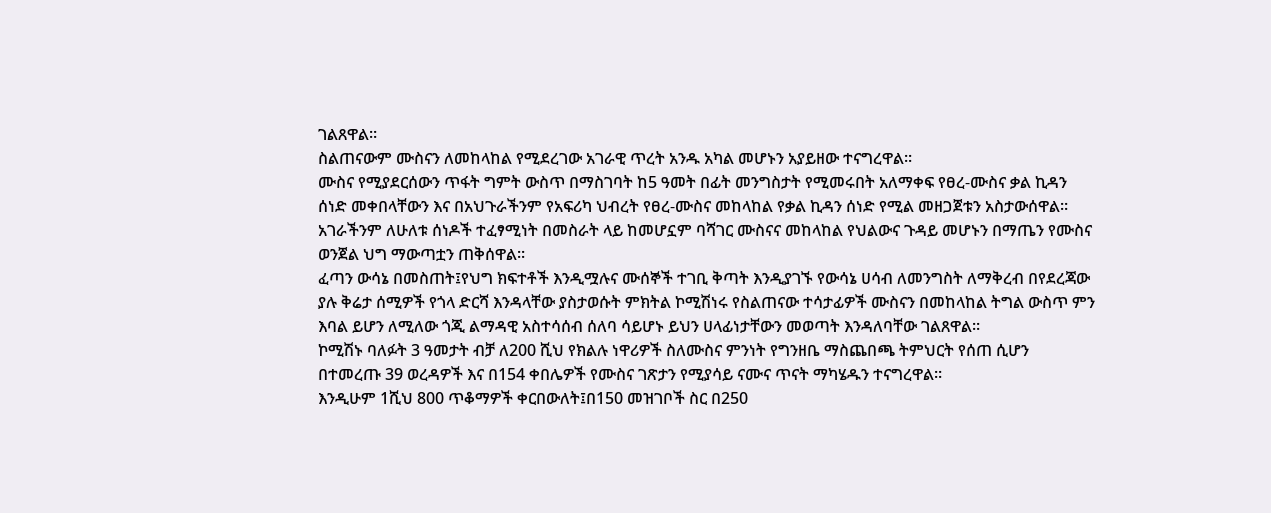ገልጸዋል።
ስልጠናውም ሙስናን ለመከላከል የሚደረገው አገራዊ ጥረት አንዱ አካል መሆኑን አያይዘው ተናግረዋል፡፡
ሙስና የሚያደርሰውን ጥፋት ግምት ውስጥ በማስገባት ከ5 ዓመት በፊት መንግስታት የሚመሩበት አለማቀፍ የፀረ-ሙስና ቃል ኪዳን ሰነድ መቀበላቸውን እና በአህጉራችንም የአፍሪካ ህብረት የፀረ-ሙስና መከላከል የቃል ኪዳን ሰነድ የሚል መዘጋጀቱን አስታውሰዋል።
አገራችንም ለሁለቱ ሰነዶች ተፈፃሚነት በመስራት ላይ ከመሆኗም ባሻገር ሙስናና መከላከል የህልውና ጉዳይ መሆኑን በማጤን የሙስና ወንጀል ህግ ማውጣቷን ጠቅሰዋል፡፡
ፈጣን ውሳኔ በመስጠት፤የህግ ክፍተቶች እንዲሟሉና ሙሰኞች ተገቢ ቅጣት እንዲያገኙ የውሳኔ ሀሳብ ለመንግስት ለማቅረብ በየደረጃው ያሉ ቅሬታ ሰሚዎች የጎላ ድርሻ እንዳላቸው ያስታወሱት ምክትል ኮሚሽነሩ የስልጠናው ተሳታፊዎች ሙስናን በመከላከል ትግል ውስጥ ምን እባል ይሆን ለሚለው ጎጂ ልማዳዊ አስተሳሰብ ሰለባ ሳይሆኑ ይህን ሀላፊነታቸውን መወጣት እንዳለባቸው ገልጸዋል።
ኮሚሽኑ ባለፉት 3 ዓመታት ብቻ ለ200 ሺህ የክልሉ ነዋሪዎች ስለሙስና ምንነት የግንዘቤ ማስጨበጫ ትምህርት የሰጠ ሲሆን በተመረጡ 39 ወረዳዎች እና በ154 ቀበሌዎች የሙስና ገጽታን የሚያሳይ ናሙና ጥናት ማካሄዱን ተናግረዋል።
እንዲሁም 1ሺህ 800 ጥቆማዎች ቀርበውለት፤በ150 መዝገቦች ስር በ250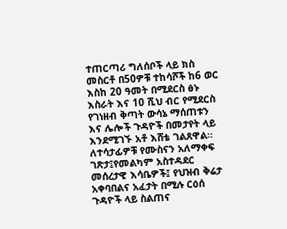ተጠርጣሪ ግለሰቦች ላይ ክስ መስርቶ በ50ዎቹ ተከሳሾች ከ6 ወር እስከ 20 ዓመት በሚደርስ ፅኑ እስራት እና 10 ሺህ ብር የሚደርስ የገነዘብ ቅጣት ውሳኔ ማሰጠቱን እና ሌሎች ጉዳዮች በመታየት ላይ እንደሚገኙ አቶ እሸቴ ገልጸዋል።
ለተሳታፊዎቹ የሙስናን አለማቀፍ ገጽታ፤የመልካም አስተዳደር መሰረታዊ እሳቤዎች፤ የህዝብ ቅሬታ አቀባበልና አፈታት በሚሉ ርዕሰ ጉዳዮች ላይ ስልጠና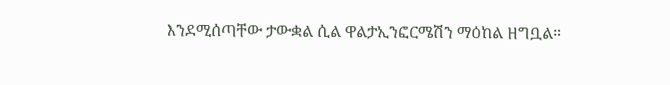እንደሚሰጣቸው ታውቋል ሲል ዋልታኢንፎርሜሽን ማዕከል ዘግቧል።